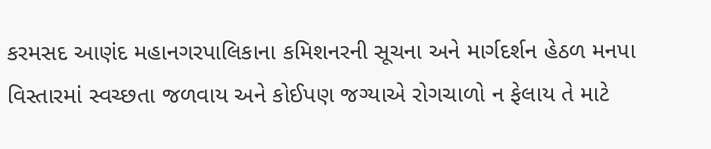કરમસદ આણંદ મહાનગરપાલિકાના કમિશનરની સૂચના અને માર્ગદર્શન હેઠળ મનપા વિસ્તારમાં સ્વચ્છતા જળવાય અને કોઈપણ જગ્યાએ રોગચાળો ન ફેલાય તે માટે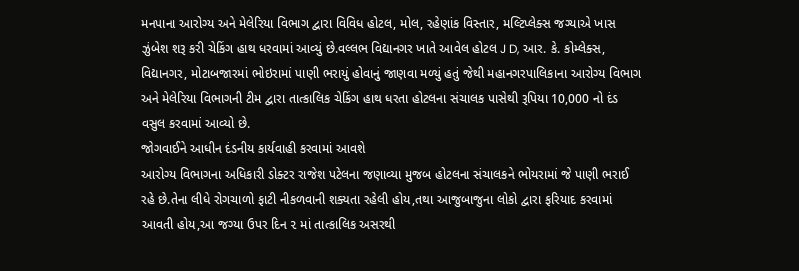મનપાના આરોગ્ય અને મેલેરિયા વિભાગ દ્વારા વિવિધ હોટલ, મોલ, રહેણાંક વિસ્તાર, મલ્ટિપ્લેક્સ જગ્યાએ ખાસ ઝુંબેશ શરૂ કરી ચેકિંગ હાથ ધરવામાં આવ્યું છે.વલ્લભ વિદ્યાનગર ખાતે આવેલ હોટલ J D, આર. કે. કોમ્લેક્સ, વિદ્યાનગર, મોટાબજારમાં ભોઇરામાં પાણી ભરાયું હોવાનું જાણવા મળ્યું હતું જેથી મહાનગરપાલિકાના આરોગ્ય વિભાગ અને મેલેરિયા વિભાગની ટીમ દ્વારા તાત્કાલિક ચેકિંગ હાથ ધરતા હોટલના સંચાલક પાસેથી રૂપિયા 10,000 નો દંડ વસુલ કરવામાં આવ્યો છે.
જોગવાઈને આધીન દંડનીય કાર્યવાહી કરવામાં આવશે
આરોગ્ય વિભાગના અધિકારી ડોક્ટર રાજેશ પટેલના જણાવ્યા મુજબ હોટલના સંચાલકને ભોયરામાં જે પાણી ભરાઈ રહે છે.તેના લીધે રોગચાળો ફાટી નીકળવાની શક્યતા રહેલી હોય,તથા આજુબાજુના લોકો દ્વારા ફરિયાદ કરવામાં આવતી હોય,આ જગ્યા ઉપર દિન ૨ માં તાત્કાલિક અસરથી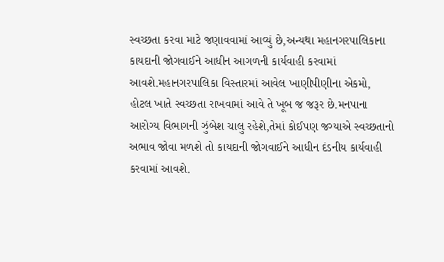સ્વચ્છતા કરવા માટે જણાવવામાં આવ્યું છે,અન્યથા મહાનગરપાલિકાના કાયદાની જોગવાઈને આધીન આગળની કાર્યવાહી કરવામાં આવશે.મહાનગરપાલિકા વિસ્તારમાં આવેલ ખાણીપીણીના એકમો, હોટલ ખાતે સ્વચ્છતા રાખવામાં આવે તે ખૂબ જ જરૂર છે.મનપાના આરોગ્ય વિભાગની ઝુંબેશ ચાલુ રહેશે,તેમાં કોઈપણ જગ્યાએ સ્વચ્છતાનો અભાવ જોવા મળશે તો કાયદાની જોગવાઈને આધીન દંડનીય કાર્યવાહી કરવામાં આવશે.